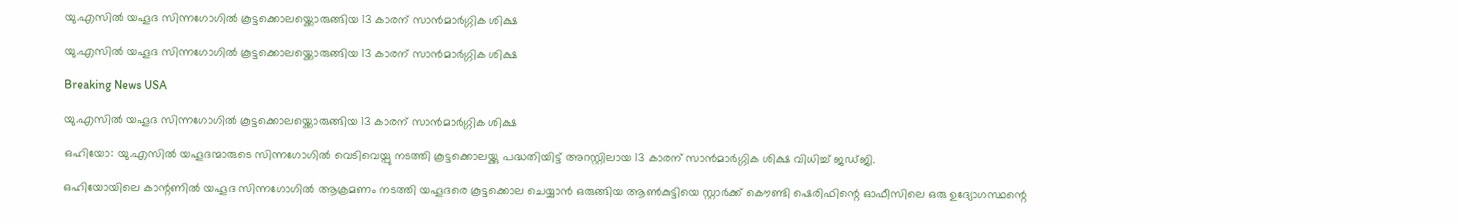യു.എസില്‍ യഹൂദ സിന്നഗോഗില്‍ കൂട്ടക്കൊലയ്ക്കൊരുങ്ങിയ 13 കാരന് സാന്‍മാര്‍ഗ്ഗിക ശിക്ഷ

യു.എസില്‍ യഹൂദ സിന്നഗോഗില്‍ കൂട്ടക്കൊലയ്ക്കൊരുങ്ങിയ 13 കാരന് സാന്‍മാര്‍ഗ്ഗിക ശിക്ഷ

Breaking News USA

യു.എസില്‍ യഹൂദ സിന്നഗോഗില്‍ കൂട്ടക്കൊലയ്ക്കൊരുങ്ങിയ 13 കാരന് സാന്‍മാര്‍ഗ്ഗിക ശിക്ഷ

ഒഹിയോ: യു.എസില്‍ യഹൂദന്മാരുടെ സിന്നഗോഗില്‍ വെടിവെയ്പു നടത്തി കൂട്ടക്കൊലയ്ക്കു പദ്ധതിയിട്ട് അറസ്റ്റിലായ 13 കാരന് സാന്‍മാര്‍ഗ്ഗിക ശിക്ഷ വിധിച്ച് ജഡ്ജി.

ഒഹിയോയിലെ കാന്റണില്‍ യഹൂദ സിന്നഗോഗില്‍ ആക്രമണം നടത്തി യഹൂദരെ കൂട്ടക്കൊല ചെയ്യാന്‍ ഒരുങ്ങിയ ആണ്‍കുട്ടിയെ സ്റ്റാര്‍ക്ക് കൌണ്ടി ഷെരിഫിന്റെ ഓഫീസിലെ ഒരു ഉദ്യോഗസ്ഥന്റെ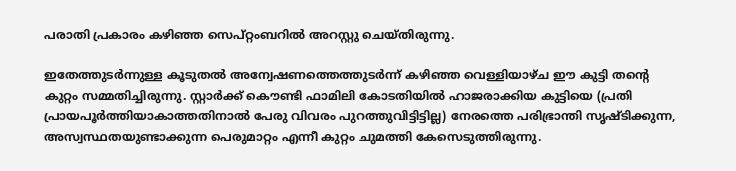പരാതി പ്രകാരം കഴിഞ്ഞ സെപ്റ്റംബറില്‍ അറസ്റ്റു ചെയ്തിരുന്നു.

ഇതേത്തുടര്‍ന്നുള്ള കൂടുതല്‍ അന്വേഷണത്തെത്തുടര്‍ന്ന് കഴിഞ്ഞ വെള്ളിയാഴ്ച ഈ കുട്ടി തന്റെ കുറ്റം സമ്മതിച്ചിരുന്നു. സ്റ്റാര്‍ക്ക് കൌണ്ടി ഫാമിലി കോടതിയില്‍ ഹാജരാക്കിയ കുട്ടിയെ (പ്രതി പ്രായപൂര്‍ത്തിയാകാത്തതിനാല്‍ പേരു വിവരം പുറത്തുവിട്ടിട്ടില്ല) നേരത്തെ പരിഭ്രാന്തി സൃഷ്ടിക്കുന്ന, അസ്വസ്ഥതയുണ്ടാക്കുന്ന പെരുമാറ്റം എന്നീ കുറ്റം ചുമത്തി കേസെടുത്തിരുന്നു.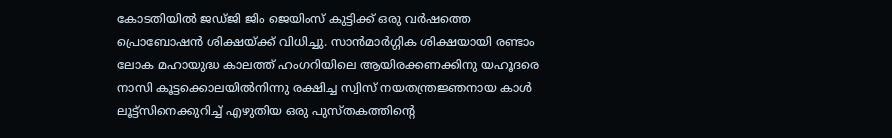കോടതിയില്‍ ജഡ്ജി ജിം ജെയിംസ് കുട്ടിക്ക് ഒരു വര്‍ഷത്തെ പ്രൊബോഷന്‍ ശിക്ഷയ്ക്ക് വിധിച്ചു. സാന്‍മാര്‍ഗ്ഗിക ശിക്ഷയായി രണ്ടാം ലോക മഹായുദ്ധ കാലത്ത് ഹംഗറിയിലെ ആയിരക്കണക്കിനു യഹൂദരെ നാസി കൂട്ടക്കൊലയില്‍നിന്നു രക്ഷിച്ച സ്വിസ് നയതന്ത്രജ്ഞനായ കാള്‍ ലൂട്ട്സിനെക്കുറിച്ച് എഴുതിയ ഒരു പുസ്തകത്തിന്റെ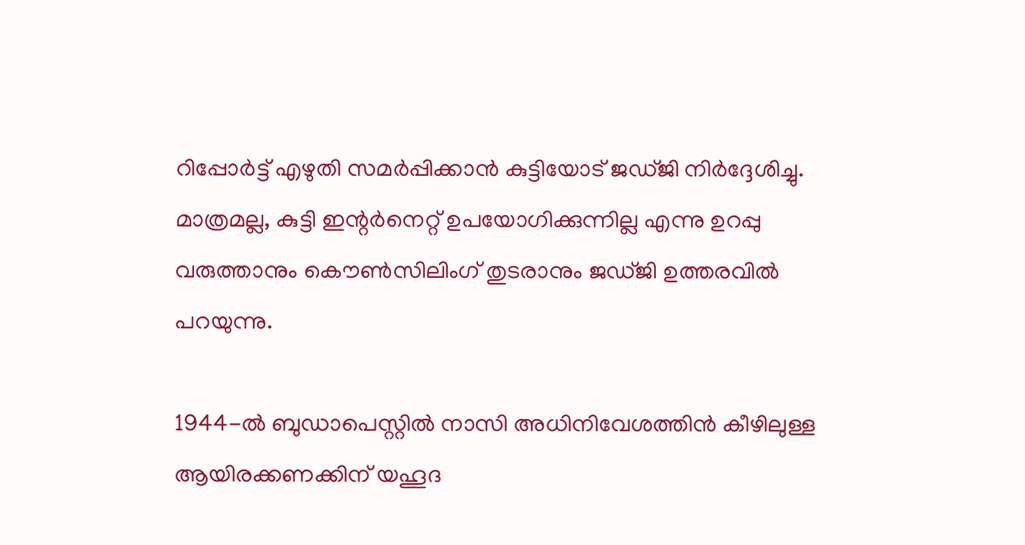റിപ്പോര്‍ട്ട് എഴുതി സമര്‍പ്പിക്കാന്‍ കുട്ടിയോട് ജഡ്ജി നിര്‍ദ്ദേശിച്ചു. മാത്രമല്ല, കുട്ടി ഇന്റര്‍നെറ്റ് ഉപയോഗിക്കുന്നില്ല എന്നു ഉറപ്പു വരുത്താനും കൌണ്‍സിലിംഗ് തുടരാനും ജഡ്ജി ഉത്തരവില്‍ പറയുന്നു.

1944-ല്‍ ബുഡാപെസ്റ്റില്‍ നാസി അധിനിവേശത്തിന്‍ കീഴിലുള്ള ആയിരക്കണക്കിന് യഹൂദ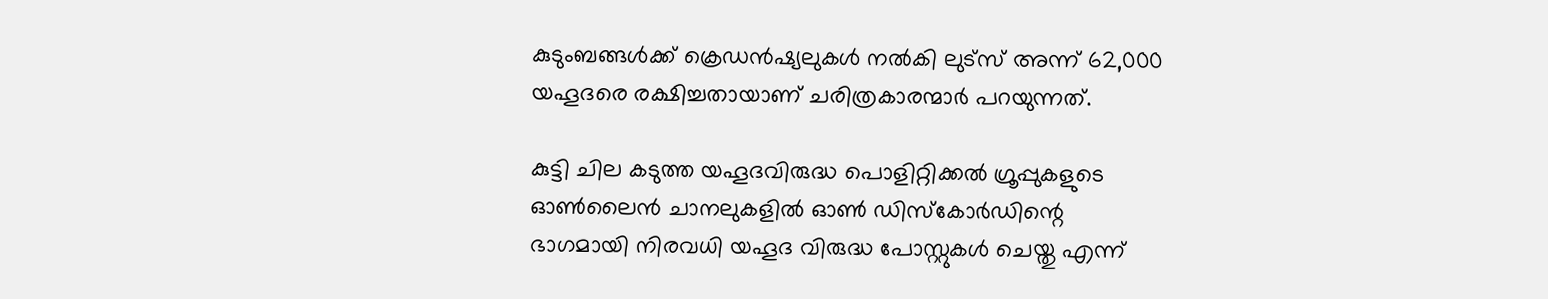കുടുംബങ്ങള്‍ക്ക് ക്രെഡന്‍ഷ്യലുകള്‍ നല്‍കി ലുട്സ് അന്ന് 62,000 യഹൂദരെ രക്ഷിച്ചതായാണ് ചരിത്രകാരന്മാര്‍ പറയുന്നത്.

കുട്ടി ചില കടുത്ത യഹൂദവിരുദ്ധ പൊളിറ്റിക്കല്‍ ഗ്രൂപ്പുകളുടെ ഓണ്‍ലൈന്‍ ചാനലുകളില്‍ ഓണ്‍ ഡിസ്കോര്‍ഡിന്റെ ഭാഗമായി നിരവധി യഹൂദ വിരുദ്ധ പോസ്റ്റുകള്‍ ചെയ്തു എന്ന്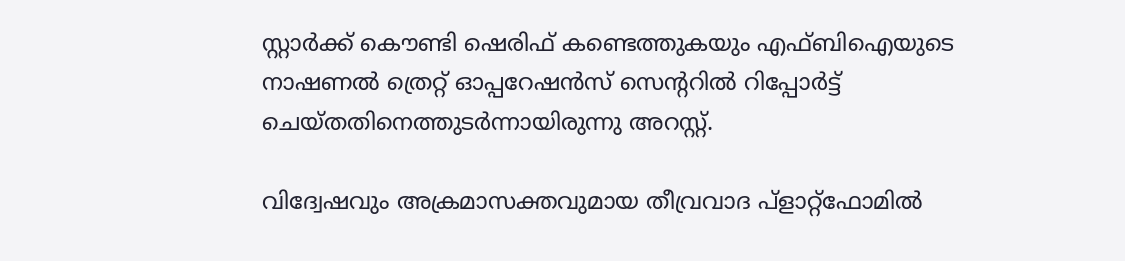സ്റ്റാര്‍ക്ക് കൌണ്ടി ഷെരിഫ് കണ്ടെത്തുകയും എഫ്ബിഐയുടെ നാഷണല്‍ ത്രെറ്റ് ഓപ്പറേഷന്‍സ് സെന്ററില്‍ റിപ്പോര്‍ട്ട് ചെയ്തതിനെത്തുടര്‍ന്നായിരുന്നു അറസ്റ്റ്.

വിദ്വേഷവും അക്രമാസക്തവുമായ തീവ്രവാദ പ്ളാറ്റ്ഫോമില്‍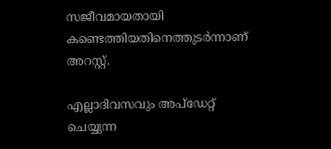സജീവമായതായി കണ്ടെത്തിയതിനെത്തുടര്‍ന്നാണ് അറസ്റ്റ്.

എല്ലാദിവസവും അപ്ഡേറ്റ് ചെയ്യുന്ന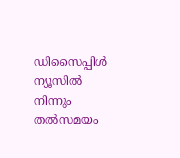ഡിസൈപ്പിൾ ന്യൂസിൽ നിന്നും തൽസമയം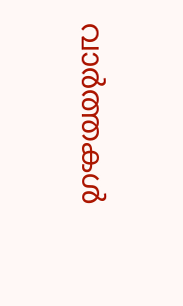വാർത്തകൾ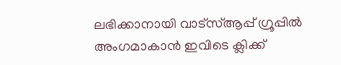ലഭിക്കാനായി വാട്സ്ആപ്പ് ഗ്രൂപ്പിൽ അംഗമാകാൻ ഇവിടെ ക്ലിക്ക്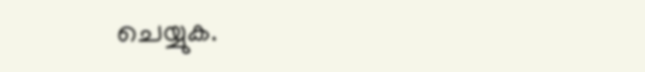ചെയ്യുക.